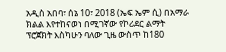አዲስ አበባ፣ ሰኔ 10፣ 2018 (ኤፍ ኤም ሲ) በአማራ ክልል እየተከናወነ በሚገኛው የኮሪደር ልማት ፕሮጀክት እስካሁን ባለው ጊዜ ውስጥ ከ180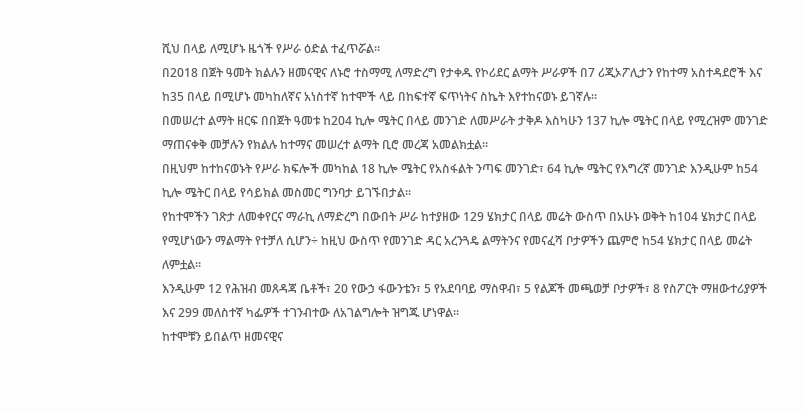ሺህ በላይ ለሚሆኑ ዜጎች የሥራ ዕድል ተፈጥሯል።
በ2018 በጀት ዓመት ክልሉን ዘመናዊና ለኑሮ ተስማሚ ለማድረግ የታቀዱ የኮሪደር ልማት ሥራዎች በ7 ሪጂኦፖሊታን የከተማ አስተዳደሮች እና ከ35 በላይ በሚሆኑ መካከለኛና አነስተኛ ከተሞች ላይ በከፍተኛ ፍጥነትና ስኬት እየተከናወኑ ይገኛሉ።
በመሠረተ ልማት ዘርፍ በበጀት ዓመቱ ከ204 ኪሎ ሜትር በላይ መንገድ ለመሥራት ታቅዶ እስካሁን 137 ኪሎ ሜትር በላይ የሚረዝም መንገድ ማጠናቀቅ መቻሉን የክልሉ ከተማና መሠረተ ልማት ቢሮ መረጃ አመልክቷል፡፡
በዚህም ከተከናወኑት የሥራ ክፍሎች መካከል 18 ኪሎ ሜትር የአስፋልት ንጣፍ መንገድ፣ 64 ኪሎ ሜትር የእግረኛ መንገድ እንዲሁም ከ54 ኪሎ ሜትር በላይ የሳይክል መስመር ግንባታ ይገኙበታል።
የከተሞችን ገጽታ ለመቀየርና ማራኪ ለማድረግ በውበት ሥራ ከተያዘው 129 ሄክታር በላይ መሬት ውስጥ በአሁኑ ወቅት ከ104 ሄክታር በላይ የሚሆነውን ማልማት የተቻለ ሲሆን÷ ከዚህ ውስጥ የመንገድ ዳር አረንጓዴ ልማትንና የመናፈሻ ቦታዎችን ጨምሮ ከ54 ሄክታር በላይ መሬት ለምቷል።
እንዲሁም 12 የሕዝብ መጸዳጃ ቤቶች፣ 20 የውኃ ፋውንቴን፣ 5 የአደባባይ ማስዋብ፣ 5 የልጆች መጫወቻ ቦታዎች፣ 8 የስፖርት ማዘውተሪያዎች እና 299 መለስተኛ ካፌዎች ተገንብተው ለአገልግሎት ዝግጁ ሆነዋል።
ከተሞቹን ይበልጥ ዘመናዊና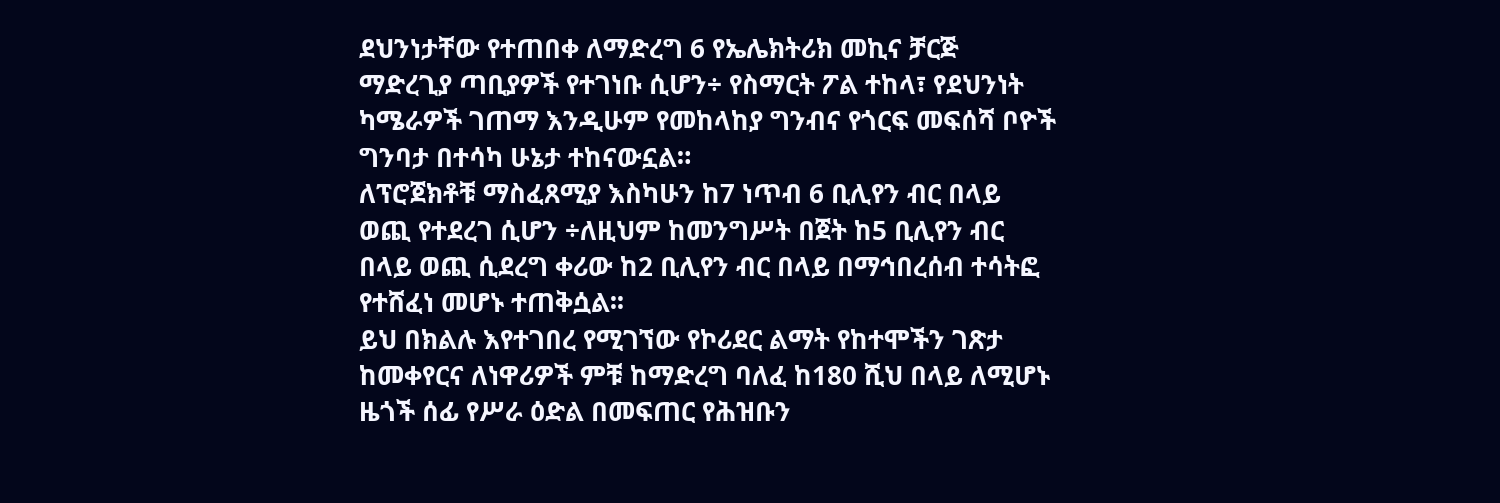ደህንነታቸው የተጠበቀ ለማድረግ 6 የኤሌክትሪክ መኪና ቻርጅ ማድረጊያ ጣቢያዎች የተገነቡ ሲሆን÷ የስማርት ፖል ተከላ፣ የደህንነት ካሜራዎች ገጠማ እንዲሁም የመከላከያ ግንብና የጎርፍ መፍሰሻ ቦዮች ግንባታ በተሳካ ሁኔታ ተከናውኗል።
ለፕሮጀክቶቹ ማስፈጸሚያ እስካሁን ከ7 ነጥብ 6 ቢሊየን ብር በላይ ወጪ የተደረገ ሲሆን ÷ለዚህም ከመንግሥት በጀት ከ5 ቢሊየን ብር በላይ ወጪ ሲደረግ ቀሪው ከ2 ቢሊየን ብር በላይ በማኅበረሰብ ተሳትፎ የተሸፈነ መሆኑ ተጠቅሷል፡፡
ይህ በክልሉ እየተገበረ የሚገኘው የኮሪደር ልማት የከተሞችን ገጽታ ከመቀየርና ለነዋሪዎች ምቹ ከማድረግ ባለፈ ከ180 ሺህ በላይ ለሚሆኑ ዜጎች ሰፊ የሥራ ዕድል በመፍጠር የሕዝቡን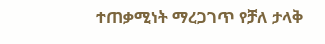ተጠቃሚነት ማረጋገጥ የቻለ ታላቅ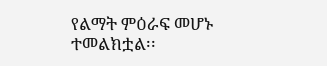የልማት ምዕራፍ መሆኑ ተመልክቷል፡፡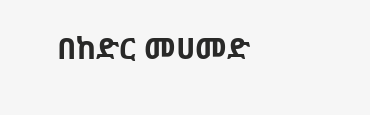በከድር መሀመድ